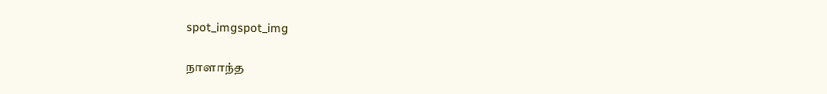spot_imgspot_img

நாளாந்த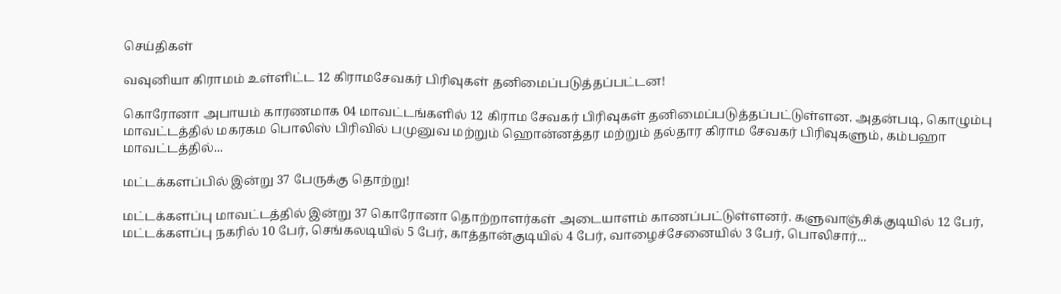செய்திகள்

வவுனியா கிராமம் உள்ளிட்ட 12 கிராமசேவகர் பிரிவுகள் தனிமைப்படுத்தப்பட்டன!

கொரோனா அபாயம் காரணமாக 04 மாவட்டங்களில் 12 கிராம சேவகர் பிரிவுகள் தனிமைப்படுத்தப்பட்டுள்ளன. அதன்படி, கொழும்பு மாவட்டத்தில் மகரகம பொலிஸ் பிரிவில் பமுனுவ மற்றும் ஹொன்னத்தர மற்றும் தல்தார கிராம சேவகர் பிரிவுகளும், கம்பஹா மாவட்டத்தில்...

மட்டக்களப்பில் இன்று 37 பேருக்கு தொற்று!

மட்டக்களப்பு மாவட்டத்தில் இன்று 37 கொரோனா தொற்றாளர்கள் அடையாளம் காணப்பட்டுள்ளனர். களுவாஞ்சிக்குடியில் 12 பேர், மட்டக்களப்பு நகரில் 10 பேர், செங்கலடியில் 5 பேர், காத்தான்குடியில் 4 பேர், வாழைச்சேனையில் 3 பேர், பொலிசார்...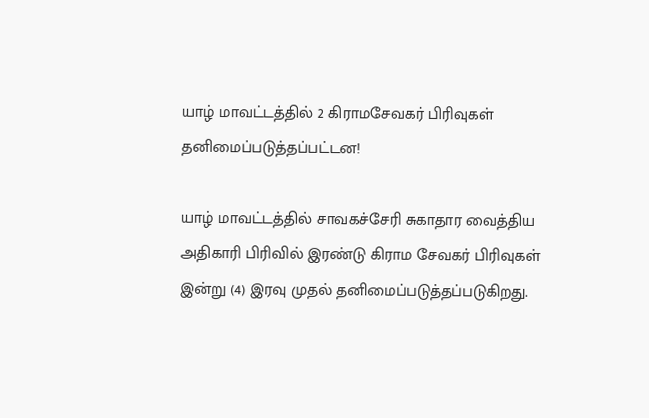யாழ் மாவட்டத்தில் 2 கிராமசேவகர் பிரிவுகள் தனிமைப்படுத்தப்பட்டன!

யாழ் மாவட்டத்தில் சாவகச்சேரி சுகாதார வைத்திய அதிகாரி பிரிவில் இரண்டு கிராம சேவகர் பிரிவுகள் இன்று (4) இரவு முதல் தனிமைப்படுத்தப்படுகிறது.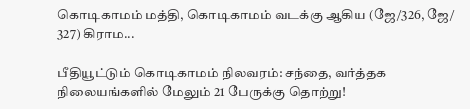கொடிகாமம் மத்தி, கொடிகாமம் வடக்கு ஆகிய (ஜே/326, ஜே/ 327) கிராம...

பீதியூட்டும் கொடிகாமம் நிலவரம்: சந்தை, வர்த்தக நிலையங்களில் மேலும் 21 பேருக்கு தொற்று!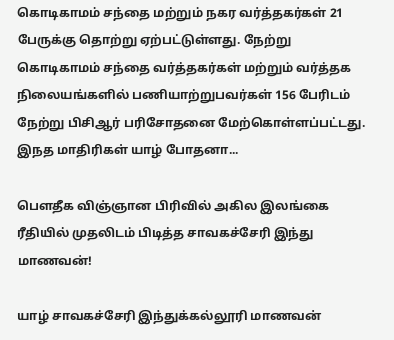கொடிகாமம் சந்தை மற்றும் நகர வர்த்தகர்கள் 21 பேருக்கு தொற்று ஏற்பட்டுள்ளது. நேற்று கொடிகாமம் சந்தை வர்த்தகர்கள் மற்றும் வர்த்தக நிலையங்களில் பணியாற்றுபவர்கள் 156 பேரிடம் நேற்று பிசிஆர் பரிசோதனை மேற்கொள்ளப்பட்டது. இநத மாதிரிகள் யாழ் போதனா...

பௌதீக விஞ்ஞான பிரிவில் அகில இலங்கை ரீதியில் முதலிடம் பிடித்த சாவகச்சேரி இந்து மாணவன்!

யாழ் சாவகச்சேரி இந்துக்கல்லூரி மாணவன்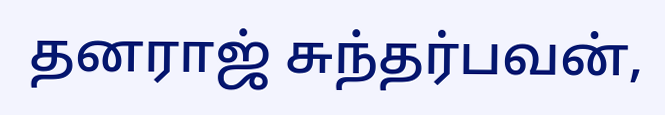தனராஜ் சுந்தர்பவன்,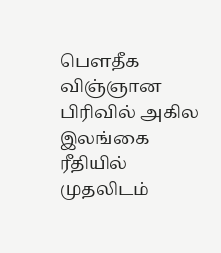பெளதீக விஞ்ஞான பிரிவில் அகில இலங்கை ரீதியில் முதலிடம்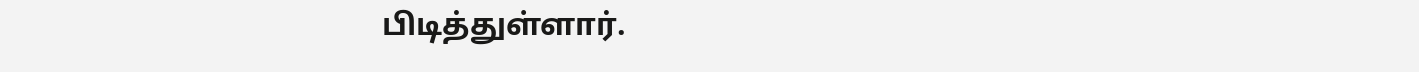பிடித்துள்ளார்.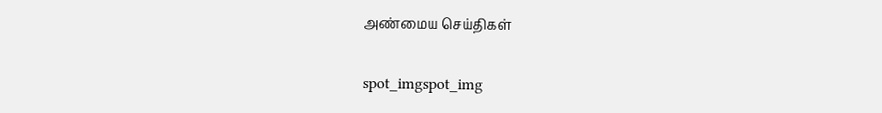அண்மைய செய்திகள்

spot_imgspot_img